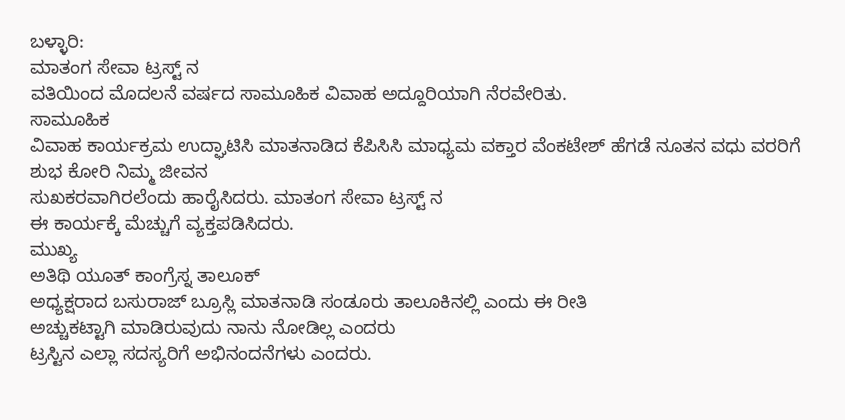ಬಳ್ಳಾರಿ:
ಮಾತಂಗ ಸೇವಾ ಟ್ರಸ್ಟ್ ನ
ವತಿಯಿಂದ ಮೊದಲನೆ ವರ್ಷದ ಸಾಮೂಹಿಕ ವಿವಾಹ ಅದ್ದೂರಿಯಾಗಿ ನೆರವೇರಿತು.
ಸಾಮೂಹಿಕ
ವಿವಾಹ ಕಾರ್ಯಕ್ರಮ ಉದ್ಘಾಟಿಸಿ ಮಾತನಾಡಿದ ಕೆಪಿಸಿಸಿ ಮಾಧ್ಯಮ ವಕ್ತಾರ ವೆಂಕಟೇಶ್ ಹೆಗಡೆ ನೂತನ ವಧು ವರರಿಗೆ
ಶುಭ ಕೋರಿ ನಿಮ್ಮ ಜೀವನ
ಸುಖಕರವಾಗಿರಲೆಂದು ಹಾರೈಸಿದರು. ಮಾತಂಗ ಸೇವಾ ಟ್ರಸ್ಟ್ ನ
ಈ ಕಾರ್ಯಕ್ಕೆ ಮೆಚ್ಚುಗೆ ವ್ಯಕ್ತಪಡಿಸಿದರು.
ಮುಖ್ಯ
ಅತಿಥಿ ಯೂತ್ ಕಾಂಗ್ರೆಸ್ನ ತಾಲೂಕ್
ಅಧ್ಯಕ್ಷರಾದ ಬಸುರಾಜ್ ಬ್ರೂಸ್ಲಿ ಮಾತನಾಡಿ ಸಂಡೂರು ತಾಲೂಕಿನಲ್ಲಿ ಎಂದು ಈ ರೀತಿ
ಅಚ್ಚುಕಟ್ಟಾಗಿ ಮಾಡಿರುವುದು ನಾನು ನೋಡಿಲ್ಲ ಎಂದರು
ಟ್ರಸ್ಟಿನ ಎಲ್ಲಾ ಸದಸ್ಯರಿಗೆ ಅಭಿನಂದನೆಗಳು ಎಂದರು.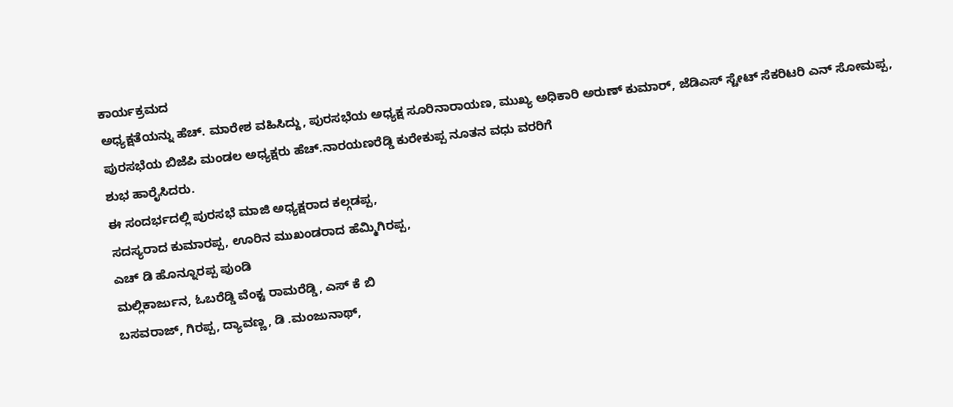ಕಾರ್ಯಕ್ರಮದ
ಅಧ್ಯಕ್ಷತೆಯನ್ನು ಹೆಚ್. ಮಾರೇಶ ವಹಿಸಿದ್ದು, ಪುರಸಭೆಯ ಅಧ್ಯಕ್ಷ ಸೂರಿನಾರಾಯಣ, ಮುಖ್ಯ ಅಧಿಕಾರಿ ಅರುಣ್ ಕುಮಾರ್, ಜೆಡಿಎಸ್ ಸ್ಟೇಟ್ ಸೆಕರಿಟರಿ ಎನ್ ಸೋಮಪ್ಪ, ಪುರಸಭೆಯ ಬಿಜೆಪಿ ಮಂಡಲ ಅಧ್ಯಕ್ಷರು ಹೆಚ್.ನಾರಯಣರೆಡ್ಡಿ ಕುರೇಕುಪ್ಪ ನೂತನ ವಧು ವರರಿಗೆ
ಶುಭ ಹಾರೈಸಿದರು.
ಈ ಸಂದರ್ಭದಲ್ಲಿ ಪುರಸಭೆ ಮಾಜಿ ಅಧ್ಯಕ್ಷರಾದ ಕಲ್ಗಡಪ್ಪ,
ಸದಸ್ಯರಾದ ಕುಮಾರಪ್ಪ, ಊರಿನ ಮುಖಂಡರಾದ ಹೆಮ್ಮಿಗಿರಪ್ಪ,
ಎಚ್ ಡಿ ಹೊನ್ನೂರಪ್ಪ ಪುಂಡಿ
ಮಲ್ಲಿಕಾರ್ಜುನ, ಓಬರೆಡ್ಡಿ ವೆಂಕ್ಟ ರಾಮರೆಡ್ಡಿ, ಎಸ್ ಕೆ ಬಿ
ಬಸವರಾಜ್, ಗಿರಪ್ಪ, ದ್ಯಾವಣ್ಣ, ಡಿ .ಮಂಜುನಾಥ್,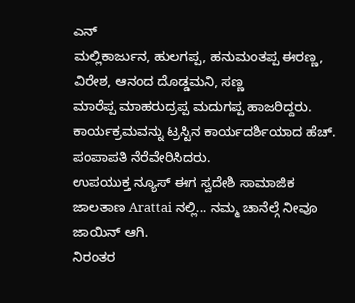ಎನ್
ಮಲ್ಲಿಕಾರ್ಜುನ, ಹುಲಗಪ್ಪ, ಹನುಮಂತಪ್ಪ ಈರಣ್ಣ, ವಿರೇಶ, ಆನಂದ ದೊಡ್ಡಮನಿ, ಸಣ್ಣ
ಮಾರೆಪ್ಪ ಮಾಹರುದ್ರಪ್ಪ ಮದುಗಪ್ಪ ಹಾಜರಿದ್ದರು. ಕಾರ್ಯಕ್ರಮವನ್ನು ಟ್ರಸ್ಟಿನ ಕಾರ್ಯದರ್ಶಿಯಾದ ಹೆಚ್. ಪಂಪಾಪತಿ ನೆರೆವೇರಿಸಿದರು.
ಉಪಯುಕ್ತ ನ್ಯೂಸ್ ಈಗ ಸ್ವದೇಶಿ ಸಾಮಾಜಿಕ ಜಾಲತಾಣ Arattai ನಲ್ಲಿ... ನಮ್ಮ ಚಾನೆಲ್ಗೆ ನೀವೂ ಜಾಯಿನ್ ಆಗಿ.
ನಿರಂತರ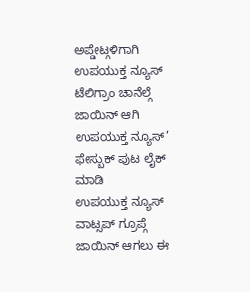ಅಪ್ಡೇಟ್ಗಳಿಗಾಗಿ ಉಪಯುಕ್ತ ನ್ಯೂಸ್ ಟೆಲಿಗ್ರಾಂ ಚಾನೆಲ್ಗೆ ಜಾಯಿನ್ ಆಗಿ
ಉಪಯುಕ್ತ ನ್ಯೂಸ್’ ಫೇಸ್ಬುಕ್ ಪುಟ ಲೈಕ್ ಮಾಡಿ
ಉಪಯುಕ್ತ ನ್ಯೂಸ್ ವಾಟ್ಸಪ್ ಗ್ರೂಪ್ಗೆ ಜಾಯಿನ್ ಆಗಲು ಈ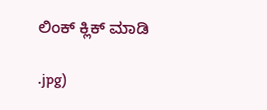ಲಿಂಕ್ ಕ್ಲಿಕ್ ಮಾಡಿ

.jpg)